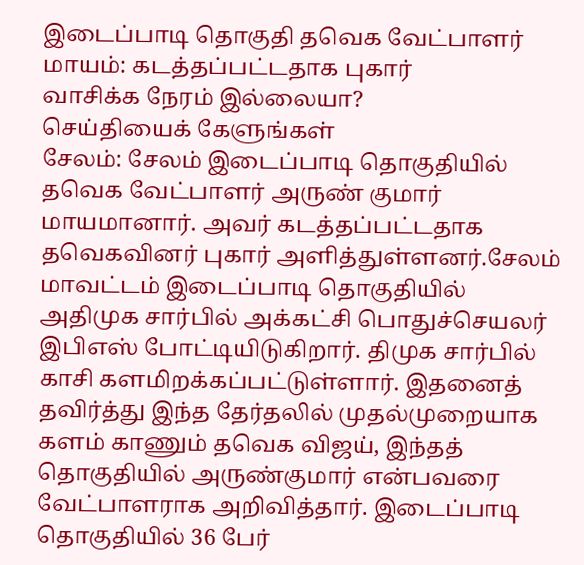இடைப்பாடி தொகுதி தவெக வேட்பாளர் மாயம்: கடத்தப்பட்டதாக புகார்
வாசிக்க நேரம் இல்லையா?
செய்தியைக் கேளுங்கள்
சேலம்: சேலம் இடைப்பாடி தொகுதியில் தவெக வேட்பாளர் அருண் குமார் மாயமானார். அவர் கடத்தப்பட்டதாக தவெகவினர் புகார் அளித்துள்ளனர்.சேலம் மாவட்டம் இடைப்பாடி தொகுதியில் அதிமுக சார்பில் அக்கட்சி பொதுச்செயலர் இபிஎஸ் போட்டியிடுகிறார். திமுக சார்பில் காசி களமிறக்கப்பட்டுள்ளார். இதனைத் தவிர்த்து இந்த தேர்தலில் முதல்முறையாக களம் காணும் தவெக விஜய், இந்தத் தொகுதியில் அருண்குமார் என்பவரை வேட்பாளராக அறிவித்தார். இடைப்பாடி தொகுதியில் 36 பேர்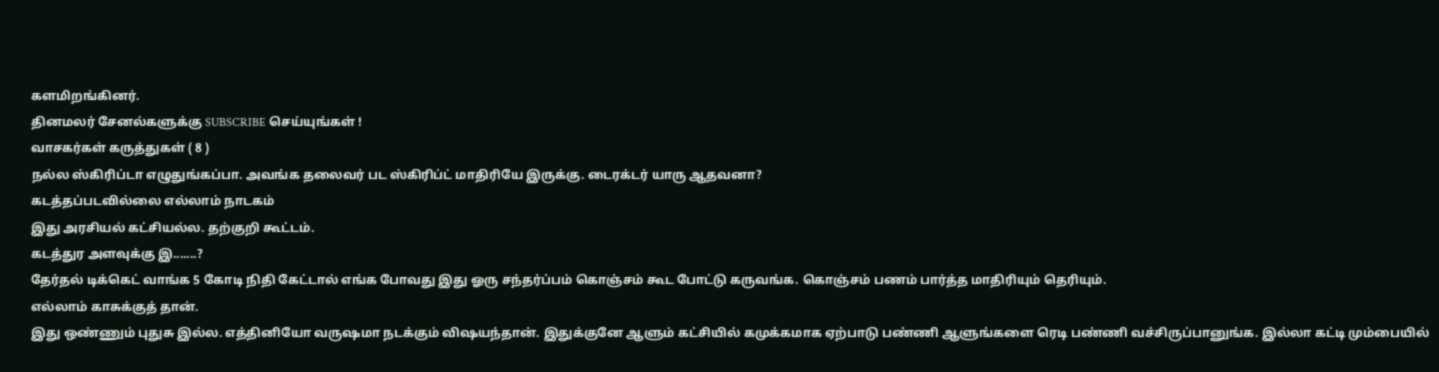களமிறங்கினர்.
தினமலர் சேனல்களுக்கு SUBSCRIBE செய்யுங்கள் !
வாசகர்கள் கருத்துகள் ( 8 )
நல்ல ஸ்கிரிப்டா எழுதுங்கப்பா. அவங்க தலைவர் பட ஸ்கிரிப்ட் மாதிரியே இருக்கு. டைரக்டர் யாரு ஆதவனா?
கடத்தப்படவில்லை எல்லாம் நாடகம்
இது அரசியல் கட்சியல்ல. தற்குறி கூட்டம்.
கடத்துர அளவுக்கு இ.......?
தேர்தல் டிக்கெட் வாங்க 5 கோடி நிதி கேட்டால் எங்க போவது இது ஓரு சந்தர்ப்பம் கொஞ்சம் கூட போட்டு கருவங்க. கொஞ்சம் பணம் பார்த்த மாதிரியும் தெரியும்.
எல்லாம் காசுக்குத் தான்.
இது ஒண்ணும் புதுசு இல்ல. எத்தினியோ வருஷமா நடக்கும் விஷயந்தான். இதுக்குனே ஆளும் கட்சியில் கமுக்கமாக ஏற்பாடு பண்ணி ஆளுங்களை ரெடி பண்ணி வச்சிருப்பானுங்க. இல்லா கட்டி மும்பையில்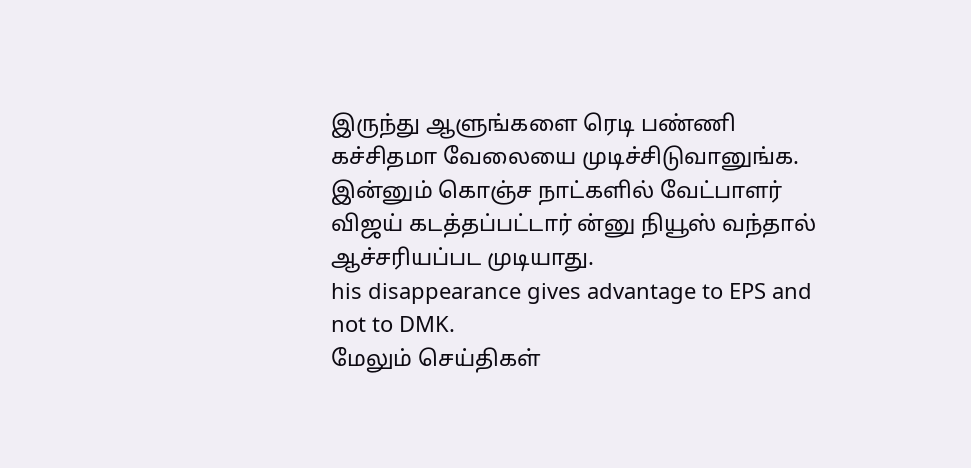இருந்து ஆளுங்களை ரெடி பண்ணி கச்சிதமா வேலையை முடிச்சிடுவானுங்க. இன்னும் கொஞ்ச நாட்களில் வேட்பாளர் விஜய் கடத்தப்பட்டார் ன்னு நியூஸ் வந்தால் ஆச்சரியப்பட முடியாது.
his disappearance gives advantage to EPS and not to DMK.
மேலும் செய்திகள்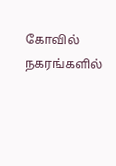கோவில் நகரங்களில்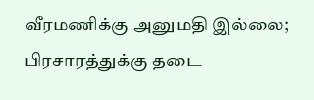வீரமணிக்கு அனுமதி இல்லை; பிரசாரத்துக்கு தடை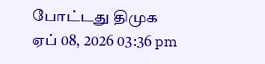போட்டது திமுக
ஏப் 08, 2026 03:36 pm